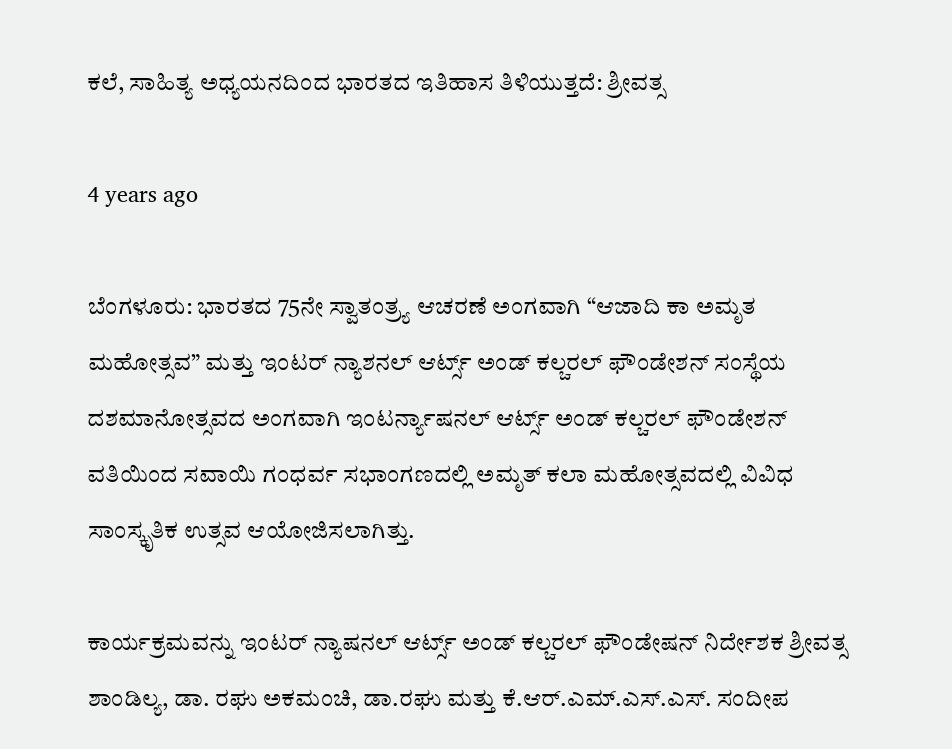ಕಲೆ, ಸಾಹಿತ್ಯ ಅಧ್ಯಯನದಿಂದ ಭಾರತದ ಇತಿಹಾಸ ತಿಳಿಯುತ್ತದೆ: ಶ್ರೀವತ್ಸ

4 years ago

ಬೆಂಗಳೂರು: ಭಾರತದ 75ನೇ ಸ್ವಾತಂತ್ರ್ಯ ಆಚರಣೆ ಅಂಗವಾಗಿ “ಆಜಾದಿ ಕಾ ಅಮೃತ ಮಹೋತ್ಸವ” ಮತ್ತು ಇಂಟರ್ ನ್ಯಾಶನಲ್ ಆರ್ಟ್ಸ್ ಅಂಡ್ ಕಲ್ಚರಲ್ ಫೌಂಡೇಶನ್ ಸಂಸ್ಥೆಯ ದಶಮಾನೋತ್ಸವದ ಅಂಗವಾಗಿ ಇಂಟರ್ನ್ಯಾಷನಲ್ ಆರ್ಟ್ಸ್ ಅಂಡ್ ಕಲ್ಚರಲ್ ಫೌಂಡೇಶನ್ ವತಿಯಿಂದ ಸವಾಯಿ ಗಂಧರ್ವ ಸಭಾಂಗಣದಲ್ಲಿ ಅಮೃತ್ ಕಲಾ ಮಹೋತ್ಸವದಲ್ಲಿ ವಿವಿಧ ಸಾಂಸ್ಕೃತಿಕ ಉತ್ಸವ ಆಯೋಜಿಸಲಾಗಿತ್ತು.

ಕಾರ್ಯಕ್ರಮವನ್ನು ಇಂಟರ್ ನ್ಯಾಷನಲ್ ಆರ್ಟ್ಸ್ ಅಂಡ್ ಕಲ್ಚರಲ್ ಫೌಂಡೇಷನ್ ನಿರ್ದೇಶಕ ಶ್ರೀವತ್ಸ ಶಾಂಡಿಲ್ಯ, ಡಾ. ರಘು ಅಕಮಂಚಿ, ಡಾ.ರಘು ಮತ್ತು ಕೆ.ಆರ್.ಎಮ್.ಎಸ್.ಎಸ್. ಸಂದೀಪ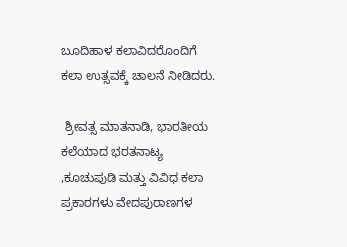ಬೂದಿಹಾಳ ಕಲಾವಿದರೊಂದಿಗೆ ಕಲಾ ಉತ್ಸವಕ್ಕೆ ಚಾಲನೆ ನೀಡಿದರು.

 ಶ್ರೀವತ್ಸ ಮಾತನಾಡಿ, ಭಾರತೀಯ ಕಲೆಯಾದ ಭರತನಾಟ್ಯ ,ಕೂಚುಪುಡಿ ಮತ್ತು ವಿವಿಧ ಕಲಾ ಪ್ರಕಾರಗಳು ವೇದಪುರಾಣಗಳ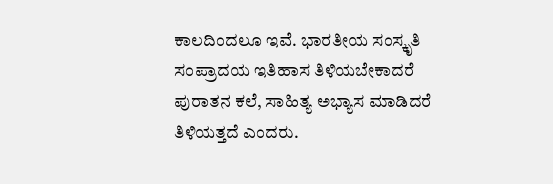ಕಾಲದಿಂದಲೂ ಇವೆ. ಭಾರತೀಯ ಸಂಸ್ಕೃತಿ ಸಂಪ್ರಾದಯ ಇತಿಹಾಸ ತಿಳಿಯಬೇಕಾದರೆ ಪುರಾತನ ಕಲೆ, ಸಾಹಿತ್ಯ ಅಭ್ಯಾಸ ಮಾಡಿದರೆ ತಿಳಿಯತ್ತದೆ ಎಂದರು.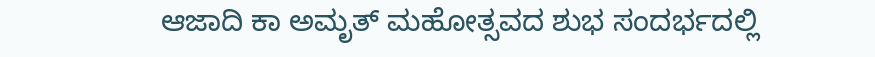ಆಜಾದಿ ಕಾ ಅಮೃತ್ ಮಹೋತ್ಸವದ ಶುಭ ಸಂದರ್ಭದಲ್ಲಿ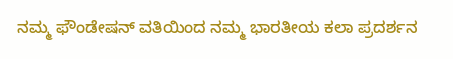ನಮ್ಮ ಫೌಂಡೇಷನ್ ವತಿಯಿಂದ ನಮ್ಮ ಭಾರತೀಯ ಕಲಾ ಪ್ರದರ್ಶನ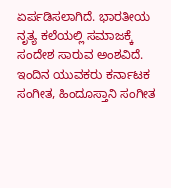ಏರ್ಪಡಿಸಲಾಗಿದೆ. ಭಾರತೀಯ ನೃತ್ಯ ಕಲೆಯಲ್ಲಿ ಸಮಾಜಕ್ಕೆ ಸಂದೇಶ ಸಾರುವ ಅಂಶವಿದೆ. ಇಂದಿನ ಯುವಕರು ಕರ್ನಾಟಕ ಸಂಗೀತ, ಹಿಂದೂಸ್ತಾನಿ ಸಂಗೀತ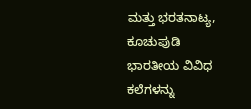ಮತ್ತು ಭರತನಾಟ್ಯ, ಕೂಚುಪುಡಿ ಭಾರತೀಯ ವಿವಿಧ ಕಲೆಗಳನ್ನು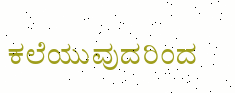ಕಲೆಯುವುದರಿಂದ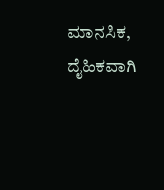ಮಾನಸಿಕ, ದೈಹಿಕವಾಗಿ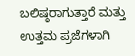ಬಲಿಷ್ಠರಾಗುತ್ತಾರೆ ಮತ್ತು ಉತ್ತಮ ಪ್ರಜೆಗಳಾಗಿ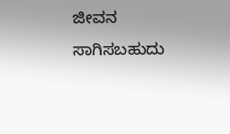ಜೀವನ ಸಾಗಿಸಬಹುದು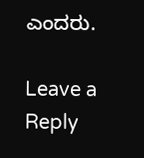ಎಂದರು.

Leave a Reply